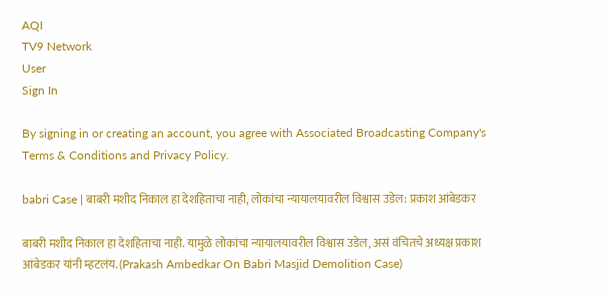AQI
TV9 Network
User
Sign In

By signing in or creating an account, you agree with Associated Broadcasting Company's Terms & Conditions and Privacy Policy.

babri Case | बाबरी मशीद निकाल हा देशहिताचा नाही, लोकांचा न्यायालयावरील विश्वास उडेल: प्रकाश आंबेडकर

बाबरी मशीद निकाल हा देशहिताचा नाही. यामुळे लोकांचा न्यायालयावरील विश्वास उडेल, असं वंचितचे अध्यक्ष प्रकाश आंबेडकर यांनी म्हटलंय. (Prakash Ambedkar On Babri Masjid Demolition Case)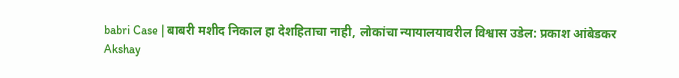babri Case | बाबरी मशीद निकाल हा देशहिताचा नाही, लोकांचा न्यायालयावरील विश्वास उडेल: प्रकाश आंबेडकर
Akshay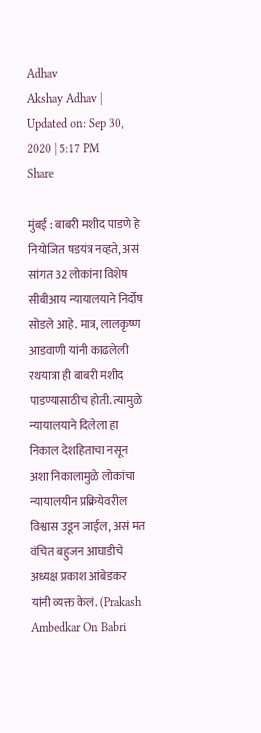Adhav
Akshay Adhav | Updated on: Sep 30, 2020 | 5:17 PM
Share

मुंबई : बाबरी मशीद पाडणे हे नियोजित षडयंत्र नव्हते, असं सांगत 32 लोकांना विशेष सीबीआय न्यायालयाने निर्दोष सोडले आहे. मात्र, लालकृष्ण आडवाणी यांनी काढलेली रथयात्रा ही बाबरी मशीद पाडण्यासाठीच होती. त्यामुळे न्यायालयाने दिलेला हा निकाल देशहिताचा नसून अशा निकालामुळे लोकांचा न्यायालयीन प्रक्रियेवरील विश्वास उडून जाईल, असं मत वंचित बहुजन आघाडीचे अध्यक्ष प्रकाश आंबेडकर यांनी व्यक्त केलं. (Prakash Ambedkar On Babri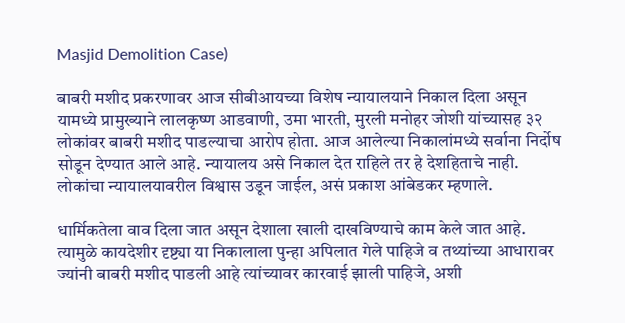Masjid Demolition Case)

बाबरी मशीद प्रकरणावर आज सीबीआयच्या विशेष न्यायालयाने निकाल दिला असून यामध्ये प्रामुख्याने लालकृष्ण आडवाणी, उमा भारती, मुरली मनोहर जोशी यांच्यासह ३२ लोकांवर बाबरी मशीद पाडल्याचा आरोप होता. आज आलेल्या निकालांमध्ये सर्वाना निर्दोष सोडून देण्यात आले आहे. न्यायालय असे निकाल देत राहिले तर हे देशहिताचे नाही. लोकांचा न्यायालयावरील विश्वास उडून जाईल, असं प्रकाश आंबेडकर म्हणाले.

धार्मिकतेला वाव दिला जात असून देशाला खाली दाखविण्याचे काम केले जात आहे. त्यामुळे कायदेशीर दृष्ट्या या निकालाला पुन्हा अपिलात गेले पाहिजे व तथ्यांच्या आधारावर ज्यांनी बाबरी मशीद पाडली आहे त्यांच्यावर कारवाई झाली पाहिजे, अशी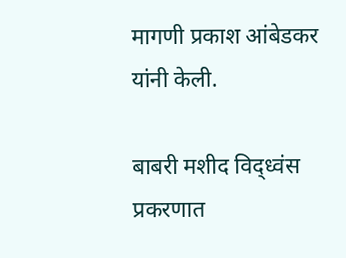मागणी प्रकाश आंबेडकर यांनी केली.

बाबरी मशीद विद्ध्वंस प्रकरणात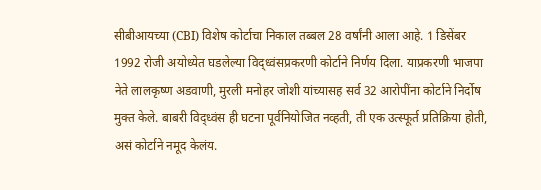सीबीआयच्या (CBI) विशेष कोर्टाचा निकाल तब्बल 28 वर्षांनी आला आहे. 1 डिसेंबर 1992 रोजी अयोध्येत घडलेल्या विद्ध्वंसप्रकरणी कोर्टाने निर्णय दिला. याप्रकरणी भाजपा नेते लालकृष्ण अडवाणी, मुरली मनोहर जोशी यांच्यासह सर्व 32 आरोपींना कोर्टाने निर्दोष मुक्त केले. बाबरी विद्ध्वंस ही घटना पूर्वनियोजित नव्हती, ती एक उत्स्फूर्त प्रतिक्रिया होती, असं कोर्टाने नमूद केलंय.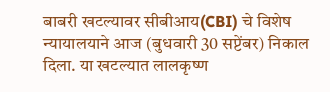बाबरी खटल्यावर सीबीआय(CBI) चे विशेष न्यायालयाने आज (बुधवारी 30 सप्टेंबर) निकाल दिला. या खटल्यात लालकृष्ण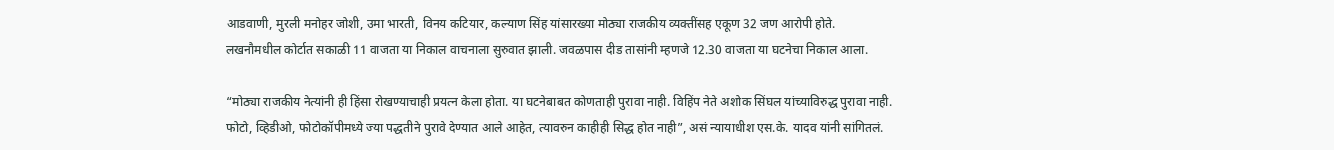आडवाणी, मुरली मनोहर जोशी, उमा भारती, विनय कटियार, कल्याण सिंह यांसारख्या मोठ्या राजकीय व्यक्तींसह एकूण 32 जण आरोपी होते. लखनौमधील कोर्टात सकाळी 11 वाजता या निकाल वाचनाला सुरुवात झाली. जवळपास दीड तासांनी म्हणजे 12.30 वाजता या घटनेचा निकाल आला.

“मोठ्या राजकीय नेत्यांनी ही हिंसा रोखण्याचाही प्रयत्न केला होता. या घटनेबाबत कोणताही पुरावा नाही. विहिंप नेते अशोक सिंघल यांच्याविरुद्ध पुरावा नाही. फोटो, व्हिडीओ, फोटोकॉपीमध्ये ज्या पद्धतीने पुरावे देण्यात आले आहेत, त्यावरुन काहीही सिद्ध होत नाही”, असं न्यायाधीश एस.के. यादव यांनी सांगितलं.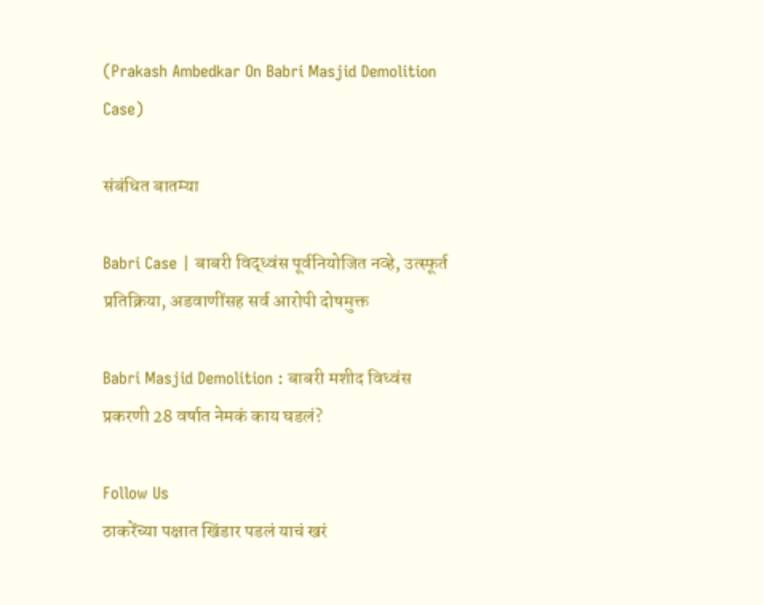(Prakash Ambedkar On Babri Masjid Demolition Case)

संबंधित बातम्या

Babri Case | बाबरी विद्ध्वंस पूर्वनियोजित नव्हे, उत्स्फूर्त प्रतिक्रिया, अडवाणींसह सर्व आरोपी दोषमुक्त

Babri Masjid Demolition : बाबरी मशीद विध्वंस प्रकरणी 28 वर्षात नेमकं काय घडलं?

Follow Us
ठाकरेंच्या पक्षात खिंडार पडलं याचं खरं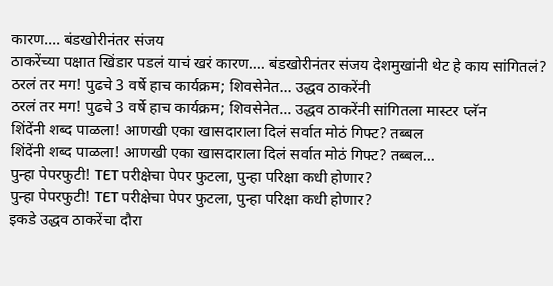कारण.... बंडखोरीनंतर संजय
ठाकरेंच्या पक्षात खिंडार पडलं याचं खरं कारण.... बंडखोरीनंतर संजय देशमुखांनी थेट हे काय सांगितलं?
ठरलं तर मग! पुढचे 3 वर्षे हाच कार्यक्रम; शिवसेनेत... उद्धव ठाकरेंनी
ठरलं तर मग! पुढचे 3 वर्षे हाच कार्यक्रम; शिवसेनेत... उद्धव ठाकरेंनी सांगितला मास्टर प्लॅन
शिंदेंनी शब्द पाळला! आणखी एका खासदाराला दिलं सर्वात मोठं गिफ्ट? तब्बल
शिंदेंनी शब्द पाळला! आणखी एका खासदाराला दिलं सर्वात मोठं गिफ्ट? तब्बल...
पुन्हा पेपरफुटी! TET परीक्षेचा पेपर फुटला, पुन्हा परिक्षा कधी होणार?
पुन्हा पेपरफुटी! TET परीक्षेचा पेपर फुटला, पुन्हा परिक्षा कधी होणार?
इकडे उद्धव ठाकरेंचा दौरा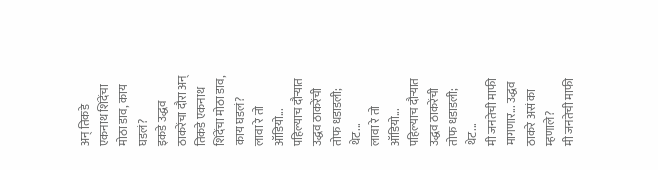अन् तिकडे एकनाथ शिंदेंचा मोठा डाव, काय घडलं?
इकडे उद्धव ठाकरेंचा दौरा अन् तिकडे एकनाथ शिंदेंचा मोठा डाव, काय घडलं?
लावा रे तो ऑडियो... पहिल्याच दौऱ्यात उद्धव ठाकरेंची तोफ धडाडली; थेट...
लावा रे तो ऑडियो... पहिल्याच दौऱ्यात उद्धव ठाकरेंची तोफ धडाडली; थेट...
मी जनतेची माफी मागणार... उद्धव ठाकरे असं का म्हणाले?
मी जनतेची माफी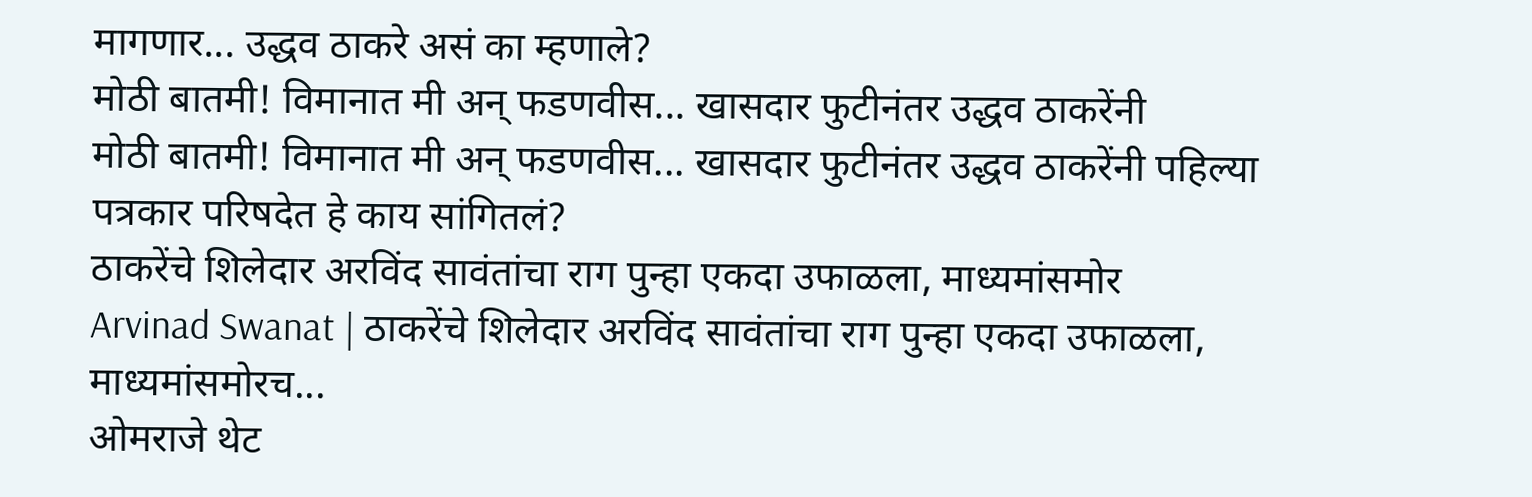मागणार... उद्धव ठाकरे असं का म्हणाले?
मोठी बातमी! विमानात मी अन् फडणवीस... खासदार फुटीनंतर उद्धव ठाकरेंनी
मोठी बातमी! विमानात मी अन् फडणवीस... खासदार फुटीनंतर उद्धव ठाकरेंनी पहिल्या पत्रकार परिषदेत हे काय सांगितलं?
ठाकरेंचे शिलेदार अरविंद सावंतांचा राग पुन्हा एकदा उफाळला, माध्यमांसमोर
Arvinad Swanat | ठाकरेंचे शिलेदार अरविंद सावंतांचा राग पुन्हा एकदा उफाळला, माध्यमांसमोरच...
ओमराजे थेट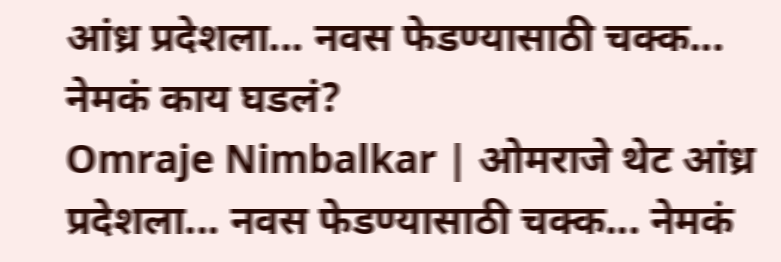आंध्र प्रदेशला... नवस फेडण्यासाठी चक्क... नेमकं काय घडलं?
Omraje Nimbalkar | ओमराजे थेट आंध्र प्रदेशला... नवस फेडण्यासाठी चक्क... नेमकं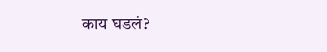काय घडलं?